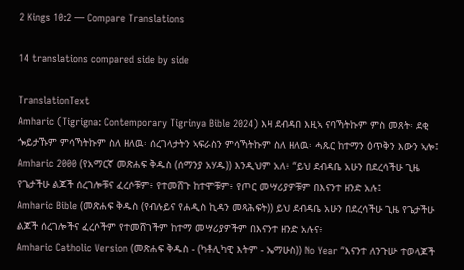2 Kings 10:2 — Compare Translations

14 translations compared side by side

TranslationText
Amharic (Tigrigna: Contemporary Tigrinya Bible 2024) እዛ ደብዳበ እዚኣ ናባኻትኩም ምስ መጸት፡ ደቂ ጐይታኹም ምሳኻትኩም ስለ ዘለዉ፡ ሰረገላታትን ኣፍራስን ምሳኻትኩም ስለ ዘለዉ፡ ሓጹር ከተማን ዕጥቅን እውን ኣሎ፤
Amharic 2000 (የአማርኛ መጽሐፍ ቅዱስ (ሰማንያ አሃዱ)) እንዲህም አለ፥ “ይህ ደብዳቤ አሁን በደረሳችሁ ጊዜ የጌታችሁ ልጆች ሰረገሎቹና ፈረሶቹም፥ የተመሸጉ ከተሞቹም፥ የጦር መሣሪያዎቹም በእናንተ ዘንድ አሉ፤
Amharic Bible (መጽሐፍ ቅዱስ (የብሉይና የሐዲስ ኪዳን መጻሕፍት)) ይህ ደብዳቤ አሁን በደረሳችሁ ጊዜ የጌታችሁ ልጆች ሰረገሎችና ፈረሶችም የተመሸገችም ከተማ መሣሪያዎችም በእናንተ ዘንድ አሉና፥
Amharic Catholic Version (መጽሐፍ ቅዱስ - (ካቶሊካዊ እትም - ኤማሁስ)) No Year “እናንተ ለንጉሡ ተወላጆች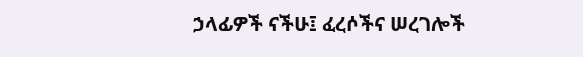ኃላፊዎች ናችሁ፤ ፈረሶችና ሠረገሎች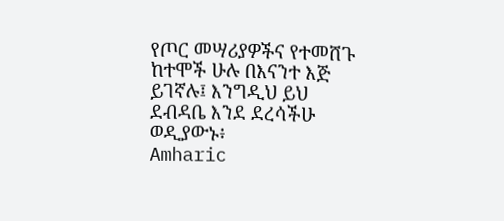የጦር መሣሪያዎችና የተመሸጉ ከተሞች ሁሉ በእናንተ እጅ ይገኛሉ፤ እንግዲህ ይህ ደብዳቤ እንደ ደረሳችሁ ወዲያውኑ፥
Amharic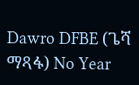Dawro DFBE (ጌሻ ማጻፋ) No Year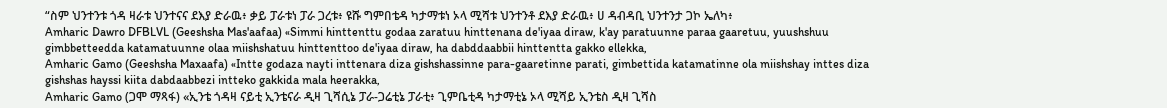“ስም ህንተንቱ ጎዳ ዛራቱ ህንተናና ደእያ ድራዉ፥ ቃይ ፓራቱነ ፓራ ጋረቱ፥ ዩሹ ግምበቴዳ ካታማቱነ ኦላ ሚሻቱ ህንተንቶ ደእያ ድራዉ፥ ሀ ዳብዳቢ ህንተንታ ጋኮ ኤለካ፥
Amharic Dawro DFBLVL (Geeshsha Mas'aafaa) «Simmi hinttenttu godaa zaratuu hinttenana de'iyaa diraw, k'ay paratuunne paraa gaaretuu, yuushshuu gimbbetteedda katamatuunne olaa miishshatuu hinttenttoo de'iyaa diraw, ha dabddaabbii hinttentta gakko ellekka,
Amharic Gamo (Geeshsha Maxaafa) «Intte godaza nayti inttenara diza gishshassinne para-gaaretinne parati, gimbettida katamatinne ola miishshay inttes diza gishshas hayssi kiita dabdaabbezi intteko gakkida mala heerakka,
Amharic Gamo (ጋሞ ማጻፋ) «ኢንቴ ጎዳዛ ናይቲ ኢንቴናራ ዲዛ ጊሻሲኔ ፓራ-ጋሬቲኔ ፓራቲ፥ ጊምቤቲዳ ካታማቲኔ ኦላ ሚሻይ ኢንቴስ ዲዛ ጊሻስ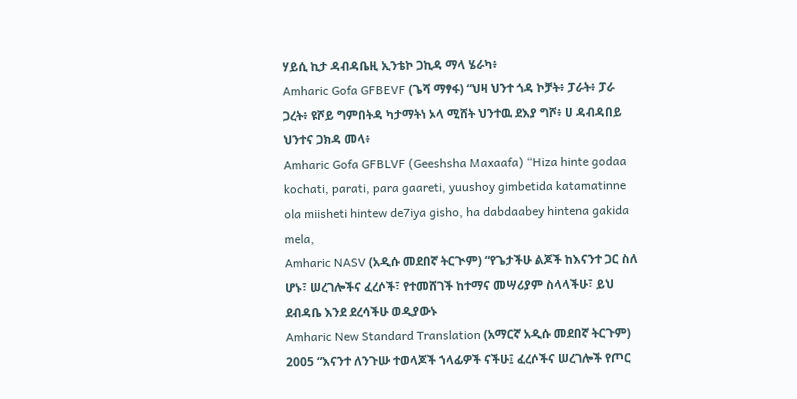ሃይሲ ኪታ ዳብዳቤዚ ኢንቴኮ ጋኪዳ ማላ ሄራካ፥
Amharic Gofa GFBEVF (ጌሻ ማፃፋ) “ህዛ ህንተ ጎዳ ኮቻት፥ ፓራት፥ ፓራ ጋረት፥ ዩሾይ ግምበትዳ ካታማትነ ኦላ ሚሸት ህንተዉ ደእያ ግሾ፥ ሀ ዳብዳበይ ህንተና ጋክዳ መላ፥
Amharic Gofa GFBLVF (Geeshsha Maxaafa) “Hiza hinte godaa kochati, parati, para gaareti, yuushoy gimbetida katamatinne ola miisheti hintew de7iya gisho, ha dabdaabey hintena gakida mela,
Amharic NASV (አዲሱ መደበኛ ትርጒም) “የጌታችሁ ልጆች ከእናንተ ጋር ስለ ሆኑ፣ ሠረገሎችና ፈረሶች፣ የተመሸገች ከተማና መሣሪያም ስላላችሁ፣ ይህ ደብዳቤ እንደ ደረሳችሁ ወዲያውኑ
Amharic New Standard Translation (አማርኛ አዲሱ መደበኛ ትርጉም) 2005 “እናንተ ለንጉሡ ተወላጆች ኀላፊዎች ናችሁ፤ ፈረሶችና ሠረገሎች የጦር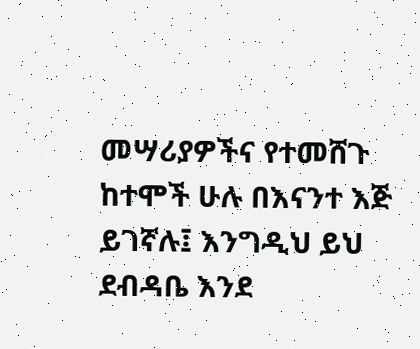መሣሪያዎችና የተመሸጉ ከተሞች ሁሉ በእናንተ እጅ ይገኛሉ፤ እንግዲህ ይህ ደብዳቤ እንደ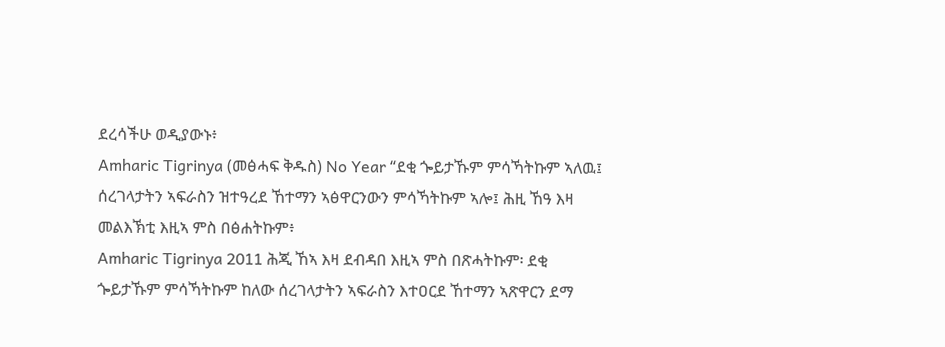ደረሳችሁ ወዲያውኑ፥
Amharic Tigrinya (መፅሓፍ ቅዱስ) No Year “ደቂ ጐይታኹም ምሳኻትኩም ኣለዉ፤ ሰረገላታትን ኣፍራስን ዝተዓረደ ኸተማን ኣፅዋርንውን ምሳኻትኩም ኣሎ፤ ሕዚ ኸዓ እዛ መልእኽቲ እዚኣ ምስ በፅሐትኩም፥
Amharic Tigrinya 2011 ሕጂ ኸኣ እዛ ደብዳበ እዚኣ ምስ በጽሓትኩም፡ ደቂ ጐይታኹም ምሳኻትኩም ከለው ሰረገላታትን ኣፍራስን እተዐርደ ኸተማን ኣጽዋርን ደማ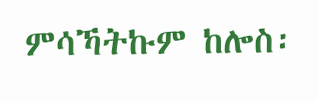ምሳኻትኩም ከሎስ፡